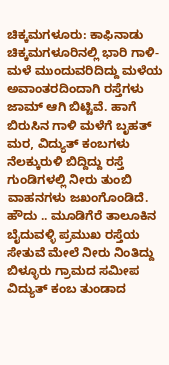ಚಿಕ್ಕಮಗಳೂರು: ಕಾಫಿನಾಡು ಚಿಕ್ಕಮಗಳೂರಿನಲ್ಲಿ ಭಾರಿ ಗಾಳಿ-ಮಳೆ ಮುಂದುವರಿದಿದ್ದು ಮಳೆಯ ಅವಾಂತರದಿಂದಾಗಿ ರಸ್ತೆಗಳು ಜಾಮ್ ಆಗಿ ಬಿಟ್ಟಿವೆ. ಹಾಗೆ ಬಿರುಸಿನ ಗಾಳಿ ಮಳೆಗೆ ಬೃಹತ್ ಮರ, ವಿದ್ಯುತ್ ಕಂಬಗಳು ನೆಲಕ್ಕುರುಳಿ ಬಿದ್ದಿದ್ದು ರಸ್ತೆ ಗುಂಡಿಗಳಲ್ಲಿ ನೀರು ತುಂಬಿ ವಾಹನಗಳು ಜಖಂಗೊಂಡಿದೆ.
ಹೌದು .. ಮೂಡಿಗೆರೆ ತಾಲೂಕಿನ ಬೈದುವಳ್ಳಿ ಪ್ರಮುಖ ರಸ್ತೆಯ ಸೇತುವೆ ಮೇಲೆ ನೀರು ನಿಂತಿದ್ದು ಬಿಳ್ಳೂರು ಗ್ರಾಮದ ಸಮೀಪ ವಿದ್ಯುತ್ ಕಂಬ ತುಂಡಾದ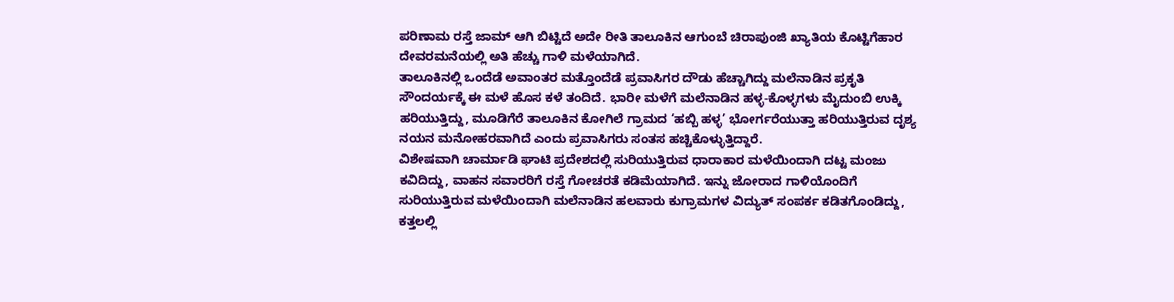ಪರಿಣಾಮ ರಸ್ತೆ ಜಾಮ್ ಆಗಿ ಬಿಟ್ಟಿದೆ ಅದೇ ರೀತಿ ತಾಲೂಕಿನ ಆಗುಂಬೆ ಚಿರಾಪುಂಜಿ ಖ್ಯಾತಿಯ ಕೊಟ್ಟಿಗೆಹಾರ ದೇವರಮನೆಯಲ್ಲಿ ಅತಿ ಹೆಚ್ಚು ಗಾಳಿ ಮಳೆಯಾಗಿದೆ.
ತಾಲೂಕಿನಲ್ಲಿ ಒಂದೆಡೆ ಅವಾಂತರ ಮತ್ತೊಂದೆಡೆ ಪ್ರವಾಸಿಗರ ದೌಡು ಹೆಚ್ಚಾಗಿದ್ದು ಮಲೆನಾಡಿನ ಪ್ರಕೃತಿ ಸೌಂದರ್ಯಕ್ಕೆ ಈ ಮಳೆ ಹೊಸ ಕಳೆ ತಂದಿದೆ. ಭಾರೀ ಮಳೆಗೆ ಮಲೆನಾಡಿನ ಹಳ್ಳ-ಕೊಳ್ಳಗಳು ಮೈದುಂಬಿ ಉಕ್ಕಿ ಹರಿಯುತ್ತಿದ್ದು, ಮೂಡಿಗೆರೆ ತಾಲೂಕಿನ ಕೋಗಿಲೆ ಗ್ರಾಮದ ‘ಹಬ್ಬಿ ಹಳ್ಳ’ ಭೋರ್ಗರೆಯುತ್ತಾ ಹರಿಯುತ್ತಿರುವ ದೃಶ್ಯ ನಯನ ಮನೋಹರವಾಗಿದೆ ಎಂದು ಪ್ರವಾಸಿಗರು ಸಂತಸ ಹಚ್ಚಿಕೊಳ್ಳುತ್ತಿದ್ದಾರೆ.
ವಿಶೇಷವಾಗಿ ಚಾರ್ಮಾಡಿ ಘಾಟಿ ಪ್ರದೇಶದಲ್ಲಿ ಸುರಿಯುತ್ತಿರುವ ಧಾರಾಕಾರ ಮಳೆಯಿಂದಾಗಿ ದಟ್ಟ ಮಂಜು ಕವಿದಿದ್ದು, ವಾಹನ ಸವಾರರಿಗೆ ರಸ್ತೆ ಗೋಚರತೆ ಕಡಿಮೆಯಾಗಿದೆ. ಇನ್ನು ಜೋರಾದ ಗಾಳಿಯೊಂದಿಗೆ ಸುರಿಯುತ್ತಿರುವ ಮಳೆಯಿಂದಾಗಿ ಮಲೆನಾಡಿನ ಹಲವಾರು ಕುಗ್ರಾಮಗಳ ವಿದ್ಯುತ್ ಸಂಪರ್ಕ ಕಡಿತಗೊಂಡಿದ್ದು, ಕತ್ತಲಲ್ಲಿ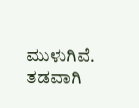ಮುಳುಗಿವೆ. ತಡವಾಗಿ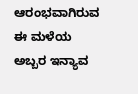ಆರಂಭವಾಗಿರುವ ಈ ಮಳೆಯ ಅಬ್ಬರ ಇನ್ಯಾವ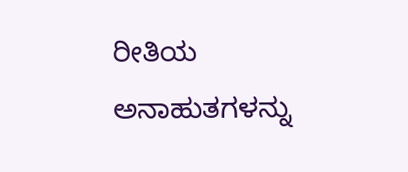ರೀತಿಯ ಅನಾಹುತಗಳನ್ನು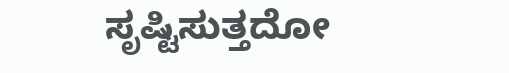ಸೃಷ್ಟಿಸುತ್ತದೋ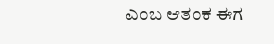ಎಂಬ ಆತಂಕ ಈಗ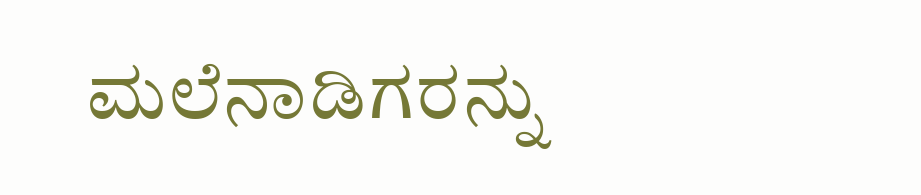ಮಲೆನಾಡಿಗರನ್ನು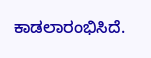ಕಾಡಲಾರಂಭಿಸಿದೆ.